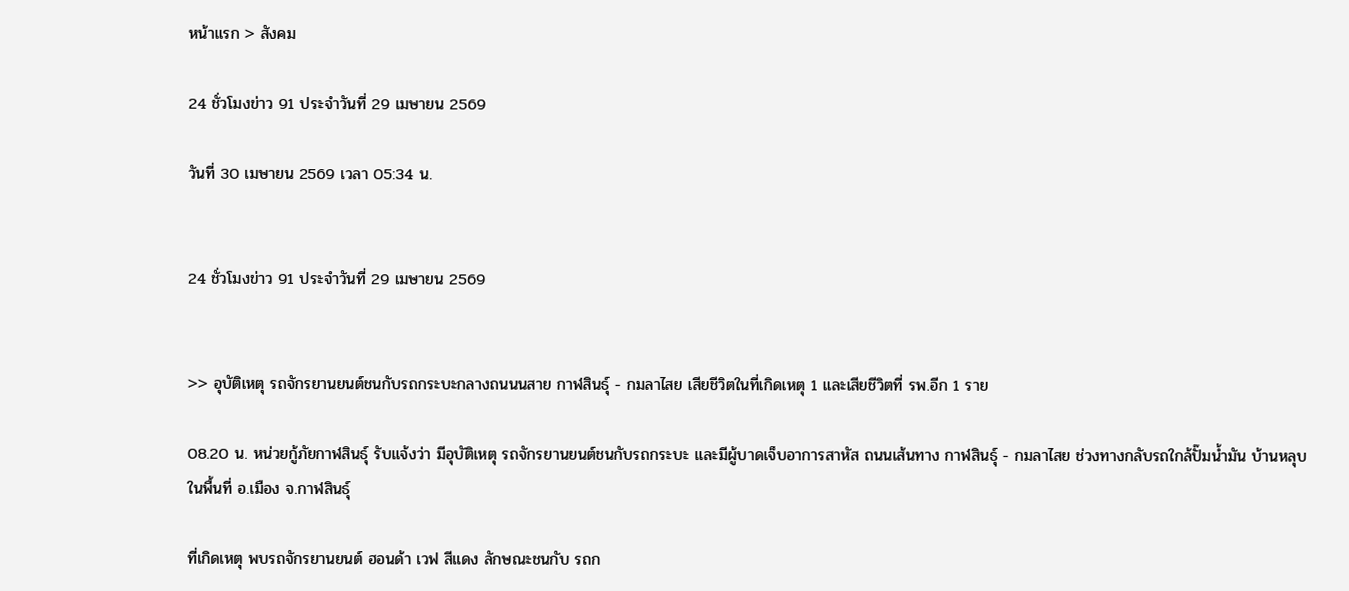หน้าแรก > สังคม

24 ชั่วโมงข่าว 91 ประจำวันที่ 29 เมษายน 2569

วันที่ 30 เมษายน 2569 เวลา 05:34 น.


24 ชั่วโมงข่าว 91 ประจำวันที่ 29 เมษายน 2569


>> อุบัติเหตุ รถจักรยานยนต์ชนกับรถกระบะกลางถนนนสาย กาฬสินธุ์ - กมลาไสย เสียชีวิตในที่เกิดเหตุ 1 และเสียชีวิตที่ รพ.อีก 1 ราย

08.20 น. หน่วยกู้ภัยกาฬสินธุ์ รับแจ้งว่า มีอุบัติเหตุ รถจักรยานยนต์ชนกับรถกระบะ และมีผู้บาดเจ็บอาการสาหัส ถนนเส้นทาง กาฬสินธุ์ - กมลาไสย ช่วงทางกลับรถใกล้ปั๊มน้ำมัน บ้านหลุบ ในพื้นที่ อ.เมือง จ.กาฬสินธุ์

ที่เกิดเหตุ พบรถจักรยานยนต์ ฮอนด้า เวฟ สีแดง ลักษณะชนกับ รถก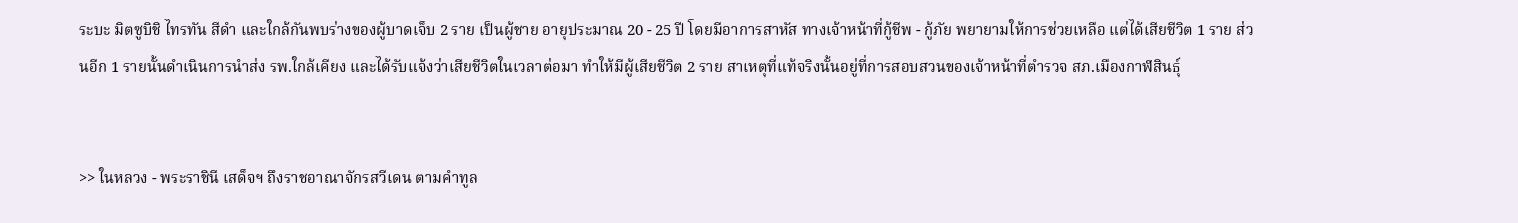ระบะ มิตซูบิชิ ไทรทัน สีดำ และใกล้กันพบร่างของผู้บาดเจ็บ 2 ราย เป็นผู้ชาย อายุประมาณ 20 - 25 ปี โดยมีอาการสาหัส ทางเจ้าหน้าที่กู้ชีพ - กู้ภัย พยายามให้การช่วยเหลือ แต่ได้เสียชีวิต 1 ราย ส่วนอีก 1 รายนั้นดำเนินการนำส่ง รพ.ใกล้เคียง และได้รับแจ้งว่าเสียชีวิตในเวลาต่อมา ทำให้มีผู้เสียชีวิต 2 ราย สาเหตุที่แท้จริงนั้นอยู่ที่การสอบสวนของเจ้าหน้าที่ตำรวจ สภ.เมืองกาฬสินธุ์


>> ในหลวง - พระราชินี เสด็จฯ ถึงราชอาณาจักรสวีเดน ตามคำทูล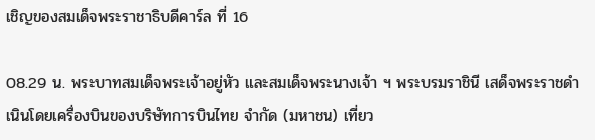เชิญของสมเด็จพระราชาธิบดีคาร์ล ที่ 16

08.29 น. พระบาทสมเด็จพระเจ้าอยู่หัว และสมเด็จพระนางเจ้า ฯ พระบรมราชินี เสด็จพระราชดำเนินโดยเครื่องบินของบริษัทการบินไทย จำกัด (มหาชน) เที่ยว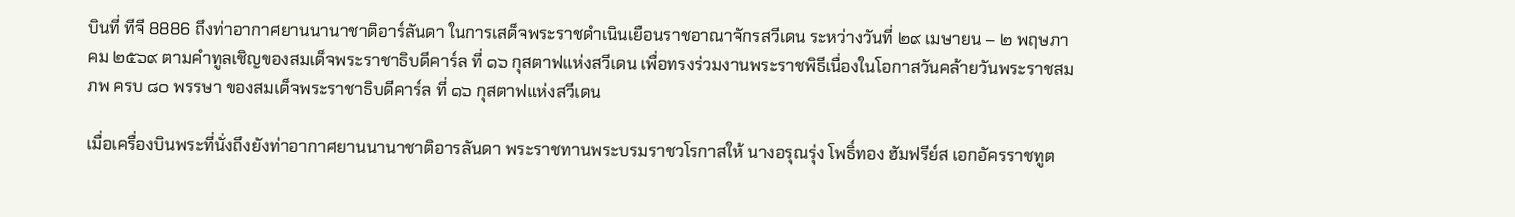บินที่ ทีจี 8886 ถึงท่าอากาศยานนานาชาติอาร์ลันดา ในการเสด็จพระราชดำเนินเยือนราชอาณาจักรสวีเดน ระหว่างวันที่ ๒๙ เมษายน – ๒ พฤษภาคม ๒๕๖๙ ตามคำทูลเชิญของสมเด็จพระราชาธิบดีคาร์ล ที่ ๑๖ กุสตาฟแห่งสวีเดน เพื่อทรงร่วมงานพระราชพิธีเนื่องในโอกาสวันคล้ายวันพระราชสมภพ ครบ ๘๐ พรรษา ของสมเด็จพระราชาธิบดีคาร์ล ที่ ๑๖ กุสตาฟแห่งสวีเดน

เมื่อเครื่องบินพระที่นั่งถึงยังท่าอากาศยานนานาชาติอารลันดา พระราชทานพระบรมราชวโรกาสให้ นางอรุณรุ่ง โพธิ์ทอง ฮัมฟรีย์ส เอกอัครราชทูต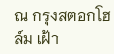ณ กรุงสตอกโฮล์ม เฝ้า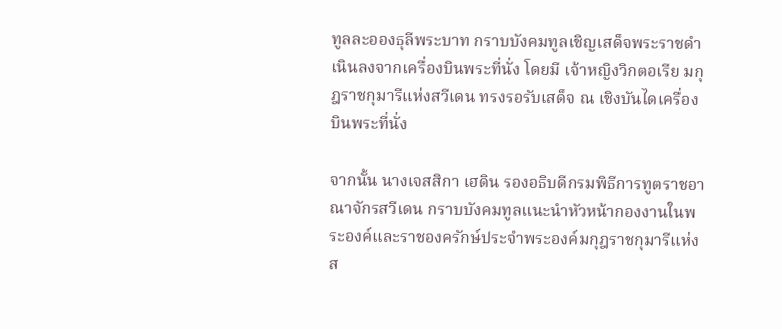ทูลละอองธุลีพระบาท กราบบังคมทูลเชิญเสด็จพระราชดำเนินลงจากเครื่องบินพระที่นั่ง โดยมี เจ้าหญิงวิกตอเรีย มกุฎราชกุมารีแห่งสวีเดน ทรงรอรับเสด็จ ณ เชิงบันไดเครื่องบินพระที่นั่ง

จากนั้น นางเจสสิกา เฮดิน รองอธิบดีกรมพิธีการทูตราชอาณาจักรสวีเดน กราบบังคมทูลแนะนำหัวหน้ากองงานในพระองค์และราชองครักษ์ประจำพระองค์มกุฎราชกุมารีแห่งส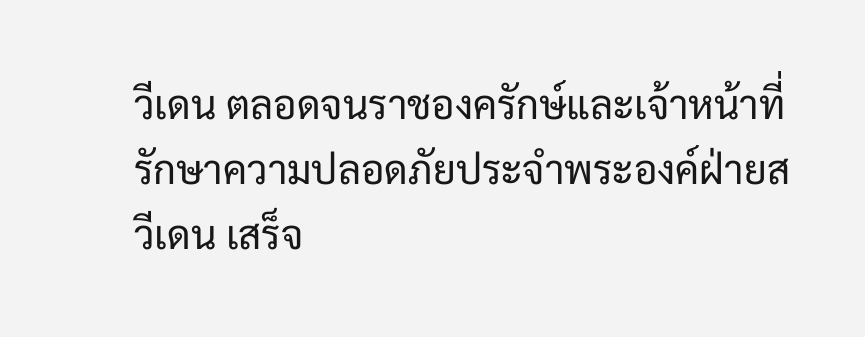วีเดน ตลอดจนราชองครักษ์และเจ้าหน้าที่รักษาความปลอดภัยประจำพระองค์ฝ่ายสวีเดน เสร็จ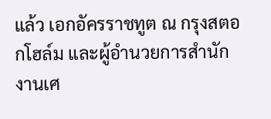แล้ว เอกอัครราชทูต ณ กรุงสตอกโฮล์ม และผู้อำนวยการสำนักงานเศ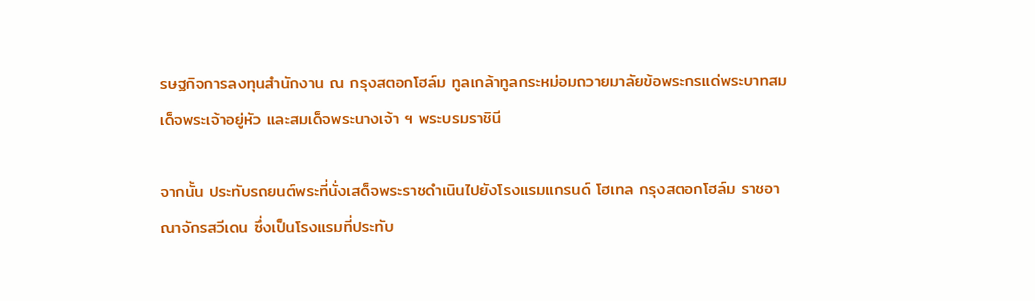รษฐกิจการลงทุนสำนักงาน ณ กรุงสตอกโฮล์ม ทูลเกล้าทูลกระหม่อมถวายมาลัยข้อพระกรแด่พระบาทสมเด็จพระเจ้าอยู่หัว และสมเด็จพระนางเจ้า ฯ พระบรมราชินี

จากนั้น ประทับรถยนต์พระที่นั่งเสด็จพระราชดำเนินไปยังโรงแรมแกรนด์ โฮเทล กรุงสตอกโฮล์ม ราชอาณาจักรสวีเดน ซึ่งเป็นโรงแรมที่ประทับ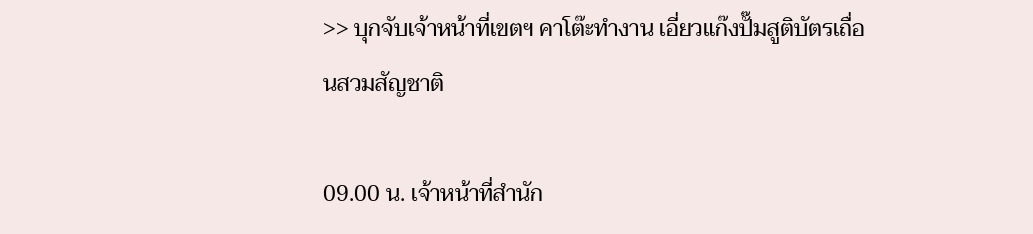>> บุกจับเจ้าหน้าที่เขตฯ คาโต๊ะทำงาน เอี่ยวแก๊งปั๊มสูติบัตรเถื่อนสวมสัญชาติ

09.00 น. เจ้าหน้าที่สำนัก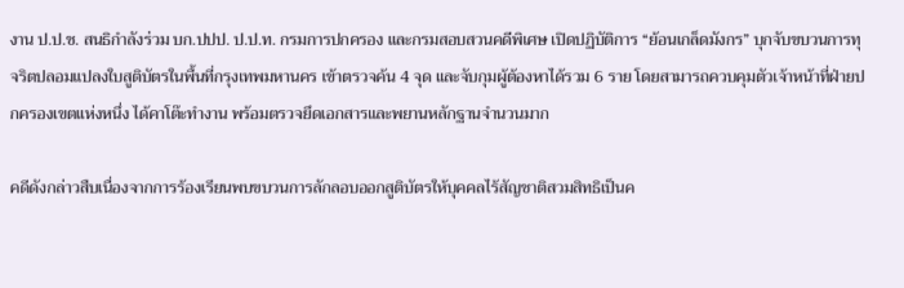งาน ป.ป.ช. สนธิกำลังร่วม บก.ปปป. ป.ป.ท. กรมการปกครอง และกรมสอบสวนคดีพิเศษ เปิดปฏิบัติการ “ย้อนเกล็ดมังกร” บุกจับขบวนการทุจริตปลอมแปลงใบสูติบัตรในพื้นที่กรุงเทพมหานคร เข้าตรวจค้น 4 จุด และจับกุมผู้ต้องหาได้รวม 6 ราย โดยสามารถควบคุมตัวเจ้าหน้าที่ฝ่ายปกครองเขตแห่งหนึ่ง ได้คาโต๊ะทำงาน พร้อมตรวจยึดเอกสารและพยานหลักฐานจำนวนมาก

คดีดังกล่าวสืบเนื่องจากการร้องเรียนพบขบวนการลักลอบออกสูติบัตรให้บุคคลไร้สัญชาติสวมสิทธิเป็นค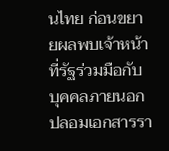นไทย ก่อนขยายผลพบเจ้าหน้าที่รัฐร่วมมือกับบุคคลภายนอกปลอมเอกสารรา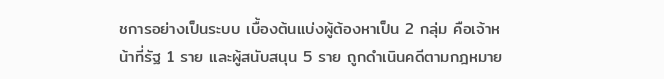ชการอย่างเป็นระบบ เบื้องต้นแบ่งผู้ต้องหาเป็น 2 กลุ่ม คือเจ้าหน้าที่รัฐ 1 ราย และผู้สนับสนุน 5 ราย ถูกดำเนินคดีตามกฎหมาย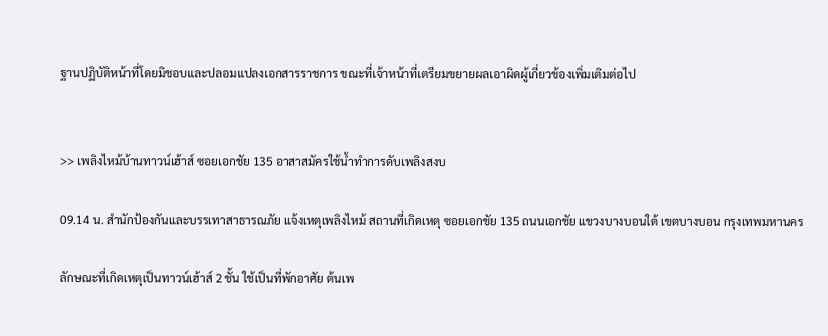ฐานปฏิบัติหน้าที่โดยมิชอบและปลอมแปลงเอกสารราชการ ขณะที่เจ้าหน้าที่เตรียมขยายผลเอาผิดผู้เกี่ยวข้องเพิ่มเติมต่อไป


>> เพลิงไหม้บ้านทาวน์เฮ้าส์ ซอยเอกชัย 135 อาสาสมัครใช้น้ำทำการดับเพลิงสงบ

09.14 น. สำนักป้องกันและบรรเทาสาธารณภัย แจ้งเหตุเพลิงไหม้ สถานที่เกิดเหตุ ซอยเอกชัย 135 ถนนเอกชัย แขวงบางบอนใต้ เขตบางบอน กรุงเทพมหานคร

ลักษณะที่เกิดเหตุเป็นทาวน์เฮ้าส์ 2 ชั้น ใช้เป็นที่พักอาศัย ต้นเพ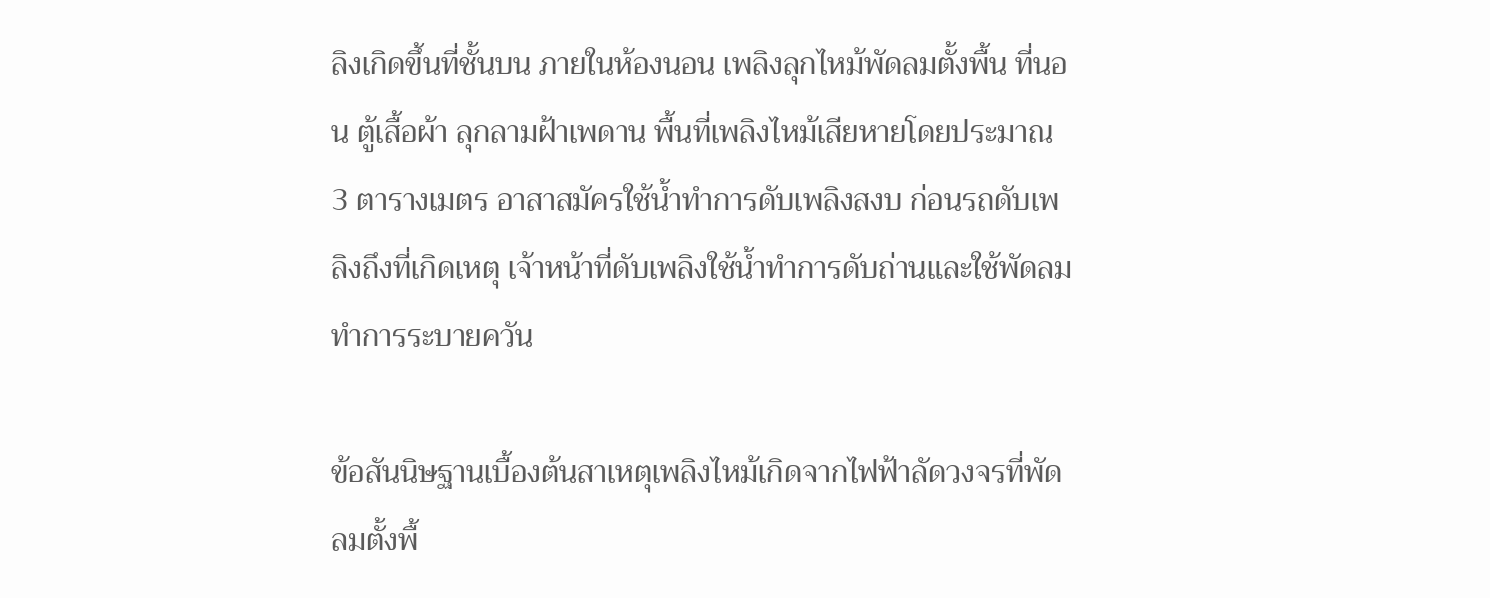ลิงเกิดขึ้นที่ชั้นบน ภายในห้องนอน เพลิงลุกไหม้พัดลมตั้งพื้น ที่นอน ตู้เสื้อผ้า ลุกลามฝ้าเพดาน พื้นที่เพลิงไหม้เสียหายโดยประมาณ 3 ตารางเมตร อาสาสมัครใช้น้ำทำการดับเพลิงสงบ ก่อนรถดับเพลิงถึงที่เกิดเหตุ เจ้าหน้าที่ดับเพลิงใช้น้ำทำการดับถ่านและใช้พัดลมทำการระบายควัน

ข้อสันนิษฐานเบื้องต้นสาเหตุเพลิงไหม้เกิดจากไฟฟ้าลัดวงจรที่พัดลมตั้งพื้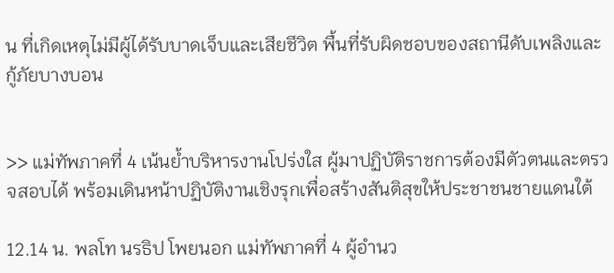น ที่เกิดเหตุไม่มีผู้ได้รับบาดเจ็บและเสียชีวิต พื้นที่รับผิดชอบของสถานีดับเพลิงและกู้ภัยบางบอน


>> แม่ทัพภาคที่ 4 เน้นย้ำบริหารงานโปร่งใส ผู้มาปฏิบัติราชการต้องมีตัวตนและตรวจสอบได้ พร้อมเดินหน้าปฏิบัติงานเชิงรุกเพื่อสร้างสันติสุขให้ประชาชนชายแดนใต้

12.14 น. พลโท นรธิป โพยนอก แม่ทัพภาคที่ 4 ผู้อำนว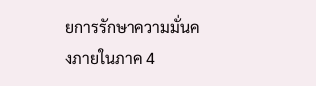ยการรักษาความมั่นคงภายในภาค 4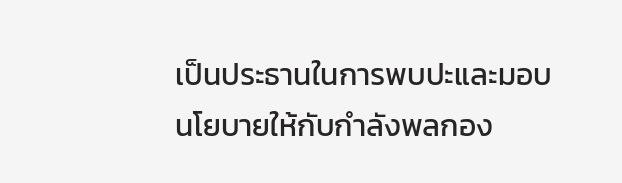เป็นประธานในการพบปะและมอบนโยบายให้กับกำลังพลกอง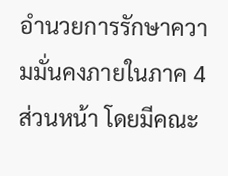อำนวยการรักษาความมั่นคงภายในภาค 4 ส่วนหน้า โดยมีคณะ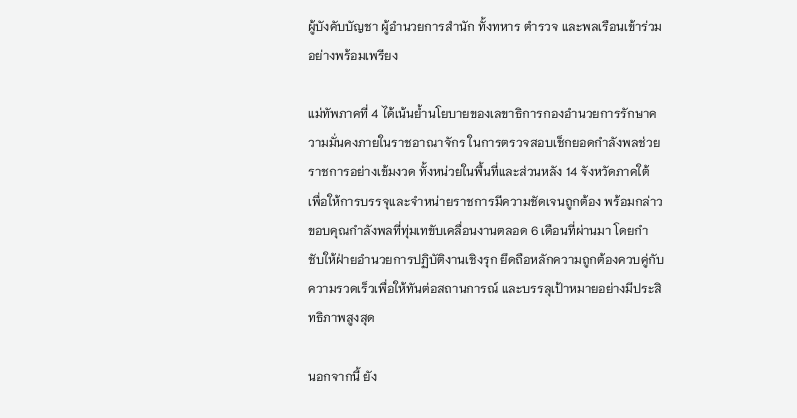ผู้บังคับบัญชา ผู้อำนวยการสำนัก ทั้งทหาร ตำรวจ และพลเรือนเข้าร่วมอย่างพร้อมเพรียง

แม่ทัพภาคที่ 4 ได้เน้นย้ำนโยบายของเลขาธิการกองอำนวยการรักษาความมั่นคงภายในราชอาณาจักร ในการตรวจสอบเช็กยอดกำลังพลช่วยราชการอย่างเข้มงวด ทั้งหน่วยในพื้นที่และส่วนหลัง 14 จังหวัดภาคใต้ เพื่อให้การบรรจุและจำหน่ายราชการมีความชัดเจนถูกต้อง พร้อมกล่าวขอบคุณกำลังพลที่ทุ่มเทขับเคลื่อนงานตลอด 6 เดือนที่ผ่านมา โดยกำชับให้ฝ่ายอำนวยการปฏิบัติงานเชิงรุก ยึดถือหลักความถูกต้องควบคู่กับความรวดเร็วเพื่อให้ทันต่อสถานการณ์ และบรรลุเป้าหมายอย่างมีประสิทธิภาพสูงสุด

นอกจากนี้ ยัง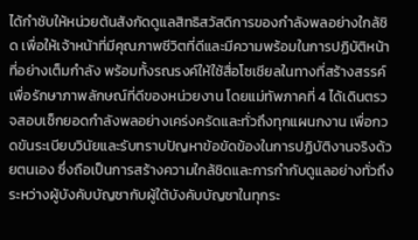ได้กำชับให้หน่วยต้นสังกัดดูแลสิทธิสวัสดิการของกำลังพลอย่างใกล้ชิด เพื่อให้เจ้าหน้าที่มีคุณภาพชีวิตที่ดีและมีความพร้อมในการปฏิบัติหน้าที่อย่างเต็มกำลัง พร้อมทั้งรณรงค์ให้ใช้สื่อโซเชียลในทางที่สร้างสรรค์เพื่อรักษาภาพลักษณ์ที่ดีของหน่วยงาน โดยแม่ทัพภาคที่ 4 ได้เดินตรวจสอบเช็กยอดกำลังพลอย่างเคร่งครัดและทั่วถึงทุกแผนกงาน เพื่อกวดขันระเบียบวินัยและรับทราบปัญหาข้อขัดข้องในการปฏิบัติงานจริงด้วยตนเอง ซึ่งถือเป็นการสร้างความใกล้ชิดและการกำกับดูแลอย่างทั่วถึงระหว่างผู้บังคับบัญชากับผู้ใต้บังคับบัญชาในทุกระ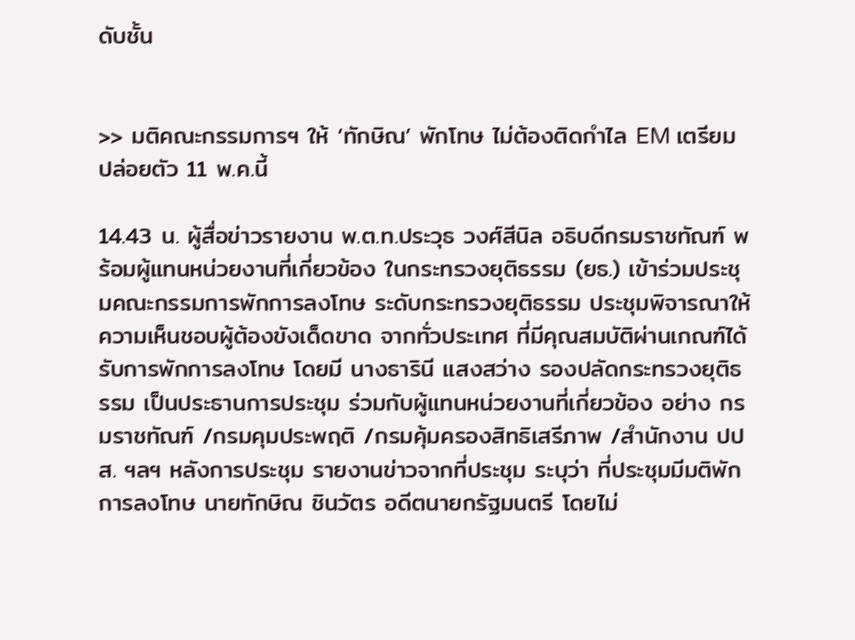ดับชั้น


>> มติคณะกรรมการฯ ให้ ‘ทักษิณ’ พักโทษ ไม่ต้องติดกำไล EM เตรียมปล่อยตัว 11 พ.ค.นี้

14.43 น. ผู้สื่อข่าวรายงาน พ.ต.ท.ประวุธ วงศ์สีนิล อธิบดีกรมราชทัณฑ์ พร้อมผู้แทนหน่วยงานที่เกี่ยวข้อง ในกระทรวงยุติธรรม (ยธ.) เข้าร่วมประชุมคณะกรรมการพักการลงโทษ ระดับกระทรวงยุติธรรม ประชุมพิจารณาให้ความเห็นชอบผู้ต้องขังเด็ดขาด จากทั่วประเทศ ที่มีคุณสมบัติผ่านเกณฑ์ได้รับการพักการลงโทษ โดยมี นางธารินี แสงสว่าง รองปลัดกระทรวงยุติธรรม เป็นประธานการประชุม ร่วมกับผู้แทนหน่วยงานที่เกี่ยวข้อง อย่าง กรมราชทัณฑ์ /กรมคุมประพฤติ /กรมคุ้มครองสิทธิเสรีภาพ /สำนักงาน ปปส. ฯลฯ หลังการประชุม รายงานข่าวจากที่ประชุม ระบุว่า ที่ประชุมมีมติพักการลงโทษ นายทักษิณ ชินวัตร อดีตนายกรัฐมนตรี โดยไม่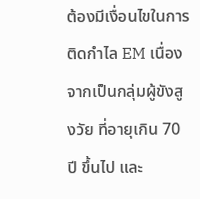ต้องมีเงื่อนไขในการติดกำไล EM เนื่องจากเป็นกลุ่มผู้ขังสูงวัย ที่อายุเกิน 70 ปี ขึ้นไป และ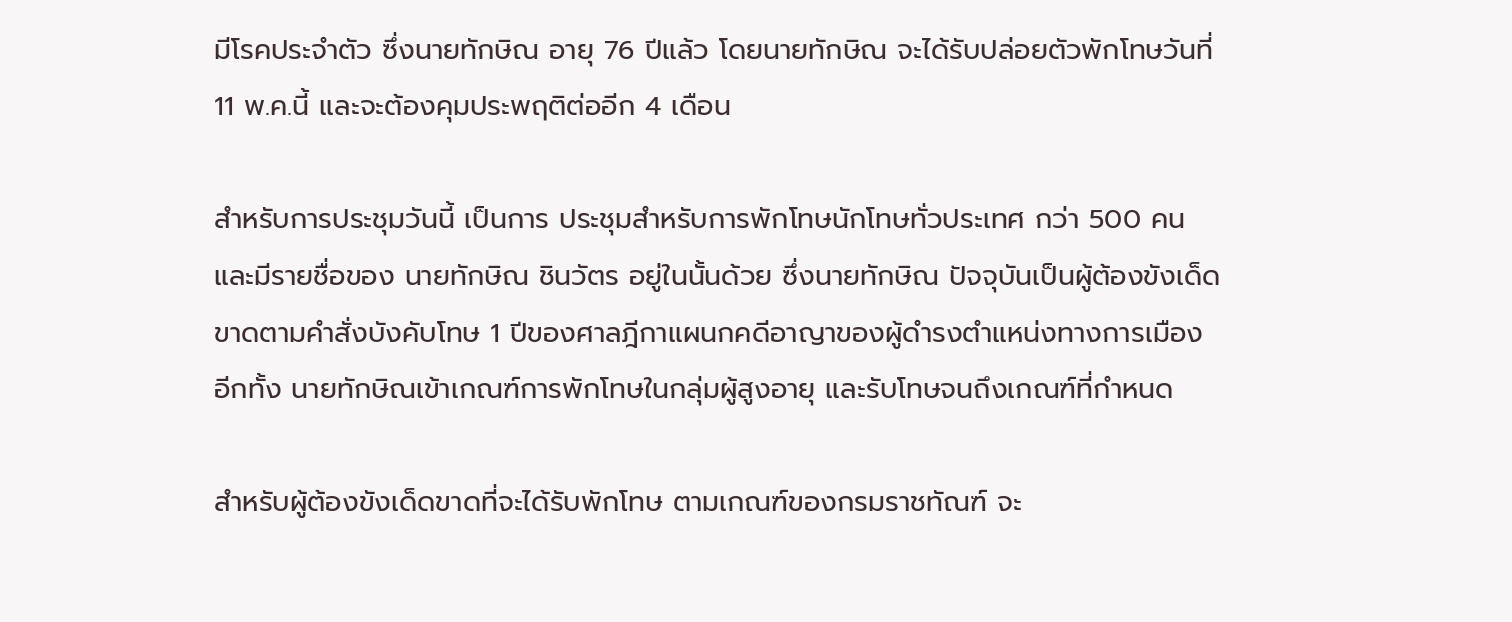มีโรคประจำตัว ซึ่งนายทักษิณ อายุ 76 ปีแล้ว โดยนายทักษิณ จะได้รับปล่อยตัวพักโทษวันที่ 11 พ.ค.นี้ และจะต้องคุมประพฤติต่ออีก 4 เดือน

สำหรับการประชุมวันนี้ เป็นการ ประชุมสำหรับการพักโทษนักโทษทั่วประเทศ กว่า 500 คน และมีรายชื่อของ นายทักษิณ ชินวัตร อยู่ในนั้นด้วย ซึ่งนายทักษิณ ปัจจุบันเป็นผู้ต้องขังเด็ดขาดตามคำสั่งบังคับโทษ 1 ปีของศาลฎีกาแผนกคดีอาญาของผู้ดำรงตำแหน่งทางการเมือง อีกทั้ง นายทักษิณเข้าเกณฑ์การพักโทษในกลุ่มผู้สูงอายุ และรับโทษจนถึงเกณฑ์ที่กำหนด

สำหรับผู้ต้องขังเด็ดขาดที่จะได้รับพักโทษ ตามเกณฑ์ของกรมราชทัณฑ์ จะ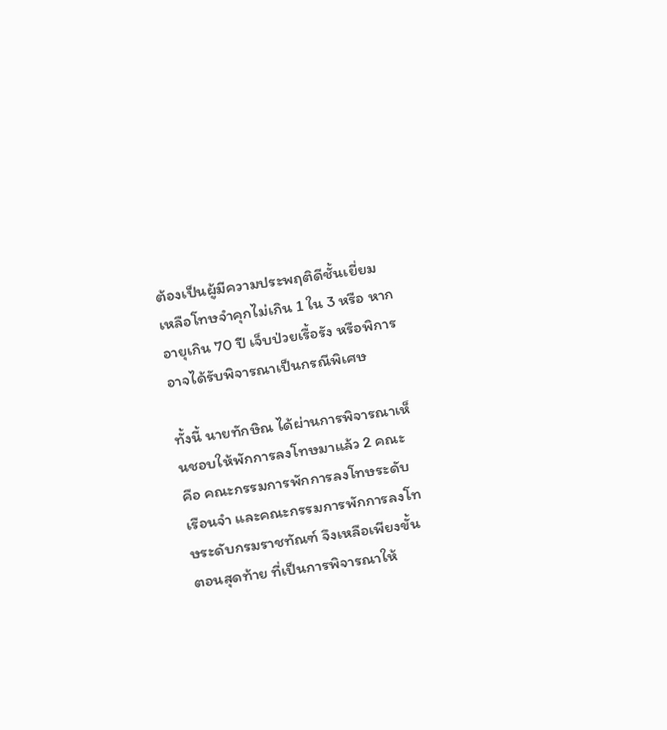ต้องเป็นผู้มีความประพฤติดีชั้นเยี่ยม เหลือโทษจำคุกไม่เกิน 1 ใน 3 หรือ หากอายุเกิน 70 ปี เจ็บป่วยเรื้อรัง หรือพิการ อาจได้รับพิจารณาเป็นกรณีพิเศษ

ทั้งนี้ นายทักษิณ ได้ผ่านการพิจารณาเห็นชอบให้พักการลงโทษมาแล้ว 2 คณะ คือ คณะกรรมการพักการลงโทษระดับเรือนจำ และคณะกรรมการพักการลงโทษระดับกรมราชทัณฑ์ จึงเหลือเพียงขั้นตอนสุดท้าย ที่เป็นการพิจารณาให้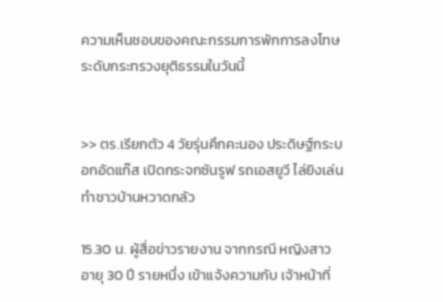ความเห็นชอบของคณะกรรมการพักการลงโทษระดับกระทรวงยุติธรรมในวันนี้


>> ตร.เรียกตัว 4 วัยรุ่นคึกคะนอง ประดิษฐ์กระบอกอัดแก๊ส เปิดกระจกซันรูฟ รถเอสยูวี ไล่ยิงเล่น ทำชาวบ้านหวาดกลัว

15.30 น. ผู้สื่อข่าวรายงาน จากกรณี หญิงสาว อายุ 30 ปี รายหนึ่ง เข้าแจ้งความกับ เจ้าหน้าที่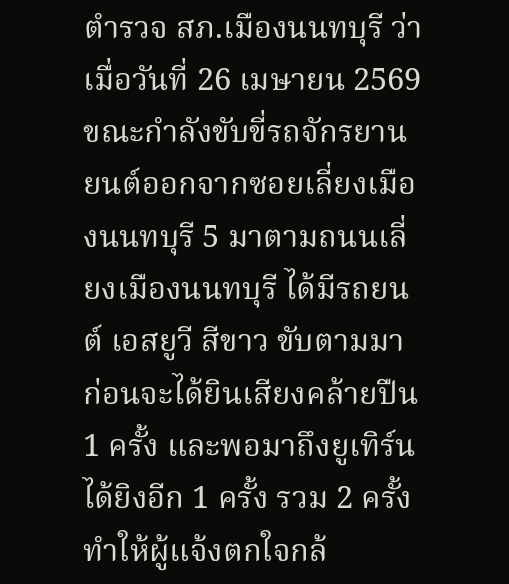ตำรวจ สภ.เมืองนนทบุรี ว่า เมื่อวันที่ 26 เมษายน 2569 ขณะกำลังขับขี่รถจักรยานยนต์ออกจากซอยเลี่ยงเมืองนนทบุรี 5 มาตามถนนเลี่ยงเมืองนนทบุรี ได้มีรถยนต์ เอสยูวี สีขาว ขับตามมา ก่อนจะได้ยินเสียงคล้ายปืน 1 ครั้ง และพอมาถึงยูเทิร์น ได้ยิงอีก 1 ครั้ง รวม 2 ครั้ง ทำให้ผู้แจ้งตกใจกล้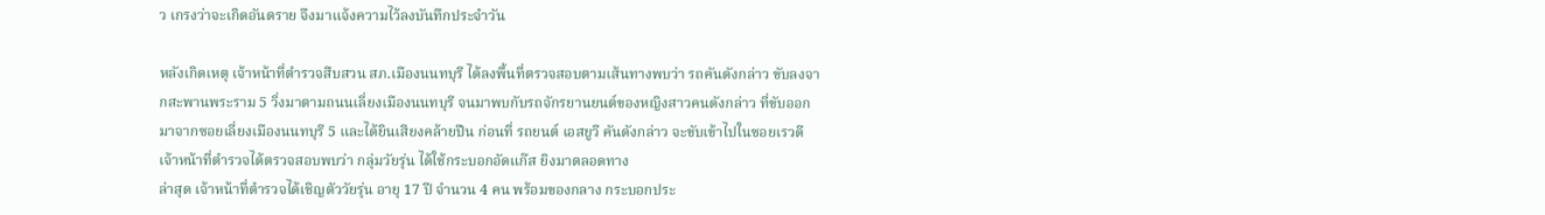ว เกรงว่าจะเกิดอันตราย จึงมาแจ้งความไว้ลงบันทึกประจำวัน

หลังเกิดเหตุ เจ้าหน้าที่ตำรวจสืบสวน สภ.เมืองนนทบุรี ได้ลงพื้นที่ตรวจสอบตามเส้นทางพบว่า รถคันดังกล่าว ขับลงจากสะพานพระราม 5 วิ่งมาตามถนนเลี่ยงเมืองนนทบุรี จนมาพบกับรถจักรยานยนต์ของหญิงสาวคนดังกล่าว ที่ขับออกมาจากซอยเลี่ยงเมืองนนทบุรี 5 และได้ยินเสียงคล้ายปืน ก่อนที่ รถยนต์ เอสยูวี คันดังกล่าว จะขับเข้าไปในซอยเรวดี เจ้าหน้าที่ตำรวจได้ตรวจสอบพบว่า กลุ่มวัยรุ่น ได้ใช้กระบอกอัดแก๊ส ยิงมาตลอดทาง
ล่าสุด เจ้าหน้าที่ตำรวจได้เชิญตัววัยรุ่น อายุ 17 ปี จำนวน 4 คน พร้อมของกลาง กระบอกประ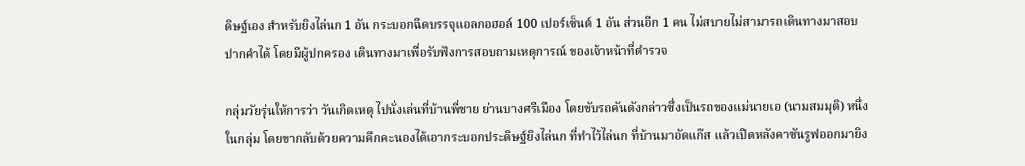ดิษฐ์เอง สำหรับยิงไล่นก 1 อัน กระบอกฉีดบรรจุแอลกอฮอล์ 100 เปอร์เซ็นต์ 1 อัน ส่วนอีก 1 คน ไม่สบายไม่สามารถเดินทางมาสอบปากคำได้ โดยมีผู้ปกครอง เดินทางมาเพื่อรับฟังการสอบถามเหตุการณ์ ของเจ้าหน้าที่ตำรวจ

กลุ่มวัยรุ่นให้การว่า วันเกิดเหตุ ไปนั่งเล่นที่บ้านพี่ชาย ย่านบางศรีเมือง โดยขับรถคันดังกล่าวซึ่งเป็นรถของแม่นายเอ (นามสมมุติ) หนึ่งในกลุ่ม โดยขากลับด้วยความคึกคะนองได้เอากระบอกประดิษฐ์ยิงไล่นก ที่ทำไว้ไล่นก ที่บ้านมาอัดแก๊ส แล้วเปิดหลังคาซันรูฟออกมายิง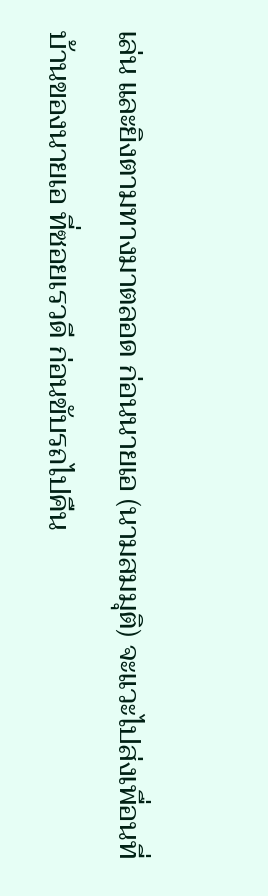เล่น และยิงตามทางมาตลอด ก่อนนายเอ (นามสมมุติ) จะแวะไปส่งเพื่อนที่บ้านของนายเอ ที่ซอยเรวดี ก่อนขับรถไปคืน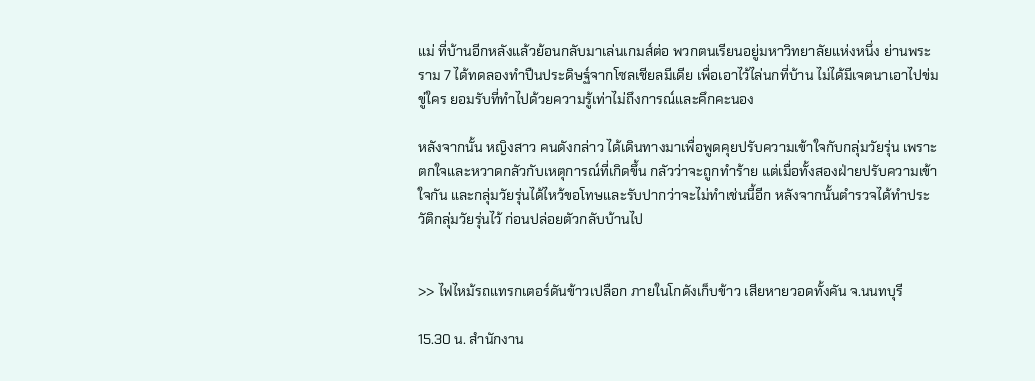แม่ ที่บ้านอีกหลังแล้วย้อนกลับมาเล่นเกมส์ต่อ พวกตนเรียนอยู่มหาวิทยาลัยแห่งหนึ่ง ย่านพระราม 7 ได้ทดลองทำปืนประดิษฐ์จากโซลเชียลมีเดีย เพื่อเอาไว้ไล่นกที่บ้าน ไม่ได้มีเจตนาเอาไปข่มขู่ใคร ยอมรับที่ทำไปด้วยความรู้เท่าไม่ถึงการณ์และคึกคะนอง

หลังจากนั้น หญิงสาว คนดังกล่าว ได้เดินทางมาเพื่อพูดคุยปรับความเข้าใจกับกลุ่มวัยรุ่น เพราะตกใจและหวาดกลัวกับเหตุการณ์ที่เกิดขึ้น กลัวว่าจะถูกทำร้าย แต่เมื่อทั้งสองฝ่ายปรับความเข้าใจกัน และกลุ่มวัยรุ่นได้ไหว้ขอโทษและรับปากว่าจะไม่ทำเช่นนี้อีก หลังจากนั้นตำรวจได้ทำประวัติกลุ่มวัยรุ่นไว้ ก่อนปล่อยตัวกลับบ้านไป


>> ไฟไหม้รถแทรกเตอร์ดันข้าวเปลือก ภายในโกดังเก็บข้าว เสียหายวอดทั้งคัน จ.นนทบุรี

15.30 น. สำนักงาน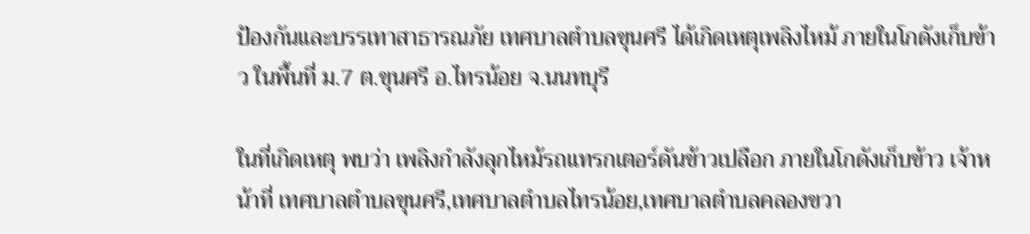ป้องกันและบรรเทาสาธารณภัย เทศบาลตำบลขุนศรี ได้เกิดเหตุเพลิงไหม้ ภายในโกดังเก็บข้าว ในพื้นที่ ม.7 ต.ขุนศรี อ.ไทรน้อย จ.นนทบุรี

ในที่เกิดเหตุ พบว่า เพลิงกำลังลุกไหม้รถแทรกเตอร์ดันข้าวเปลือก ภายในโกดังเก็บข้าว เจ้าหน้าที่ เทศบาลตำบลขุนศรี,เทศบาลตำบลไทรน้อย,เทศบาลตำบลคลองขวา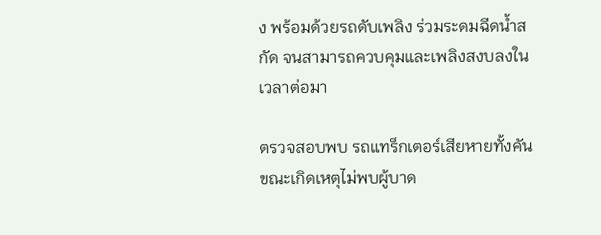ง พร้อมด้วยรถดับเพลิง ร่วมระดมฉีดน้ำสกัด จนสามารถควบคุมและเพลิงสงบลงในเวลาต่อมา

ตรวจสอบพบ รถแทร็กเตอร์เสียหายทั้งคัน ขณะเกิดเหตุไม่พบผู้บาด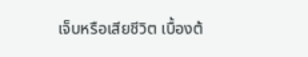เจ็บหรือเสียชีวิต เบื้องต้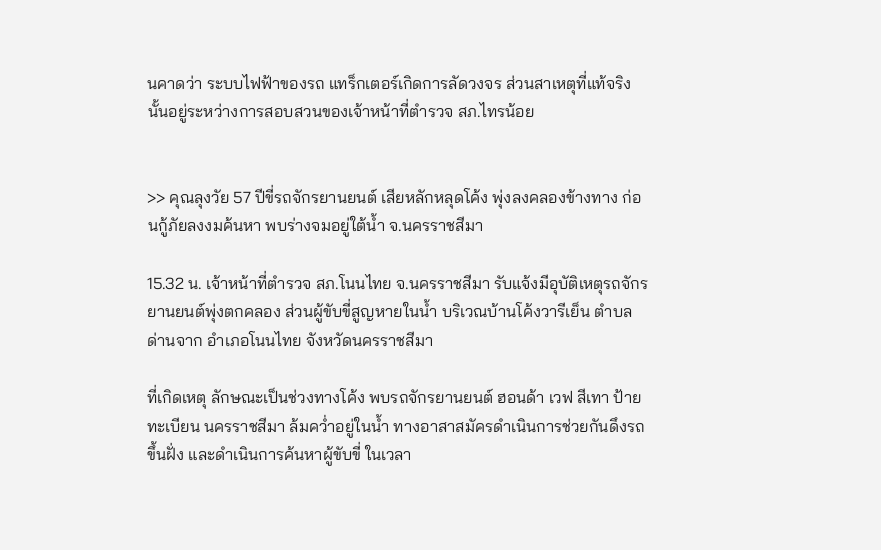นคาดว่า ระบบไฟฟ้าของรถ แทร็กเตอร์เกิดการลัดวงจร ส่วนสาเหตุที่แท้จริงนั้นอยู่ระหว่างการสอบสวนของเจ้าหน้าที่ตำรวจ สภ.ไทรน้อย


>> คุณลุงวัย 57 ปีขี่รถจักรยานยนต์ เสียหลักหลุดโค้ง พุ่งลงคลองข้างทาง ก่อนกู้ภัยลงงมค้นหา พบร่างจมอยู่ใต้น้ำ จ.นครราชสีมา

15.32 น. เจ้าหน้าที่ตำรวจ สภ.โนนไทย จ.นครราชสีมา รับแจ้งมีอุบัติเหตุรถจักรยานยนต์พุ่งตกคลอง ส่วนผู้ขับขี่สูญหายในน้ำ บริเวณบ้านโค้งวารีเย็น ตำบลด่านจาก อำเภอโนนไทย จังหวัดนครราชสีมา

ที่เกิดเหตุ ลักษณะเป็นช่วงทางโค้ง พบรถจักรยานยนต์ ฮอนด้า เวฟ สีเทา ป้ายทะเบียน นครราชสีมา ล้มคว่ำอยู่ในน้ำ ทางอาสาสมัครดำเนินการช่วยกันดึงรถขึ้นฝั่ง และดำเนินการค้นหาผู้ขับขี่ ในเวลา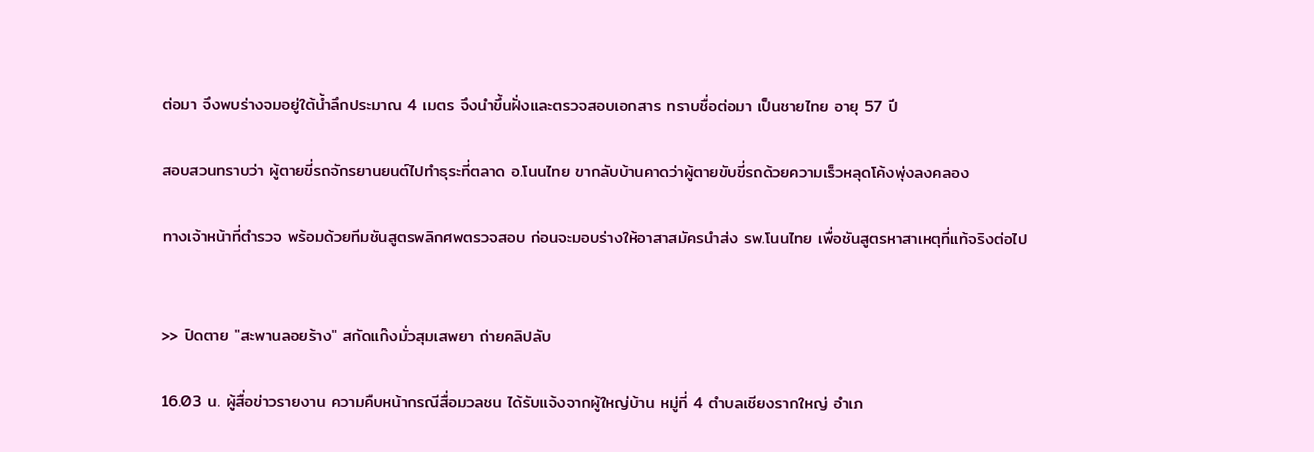ต่อมา จึงพบร่างจมอยู่ใต้น้ำลึกประมาณ 4 เมตร จึงนำขึ้นฝั่งและตรวจสอบเอกสาร ทราบชื่อต่อมา เป็นชายไทย อายุ 57 ปี

สอบสวนทราบว่า ผู้ตายขี่รถจักรยานยนต์ไปทำธุระที่ตลาด อ.โนนไทย ขากลับบ้านคาดว่าผู้ตายขับขี่รถด้วยความเร็วหลุดโค้งพุ่งลงคลอง

ทางเจ้าหน้าที่ตำรวจ พร้อมด้วยทีมชันสูตรพลิกศพตรวจสอบ ก่อนจะมอบร่างให้อาสาสมัครนำส่ง รพ.โนนไทย เพื่อชันสูตรหาสาเหตุที่แท้จริงต่อไป


>> ปิดตาย "สะพานลอยร้าง" สกัดแก๊งมั่วสุมเสพยา ถ่ายคลิปลับ

16.03 น. ผู้สื่อข่าวรายงาน ความคืบหน้ากรณีสื่อมวลชน ได้รับแจ้งจากผู้ใหญ่บ้าน หมู่ที่ 4 ตำบลเชียงรากใหญ่ อำเภ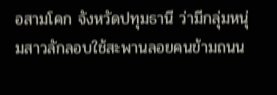อสามโคก จังหวัดปทุมธานี ว่ามีกลุ่มหนุ่มสาวลักลอบใช้สะพานลอยคนข้ามถนน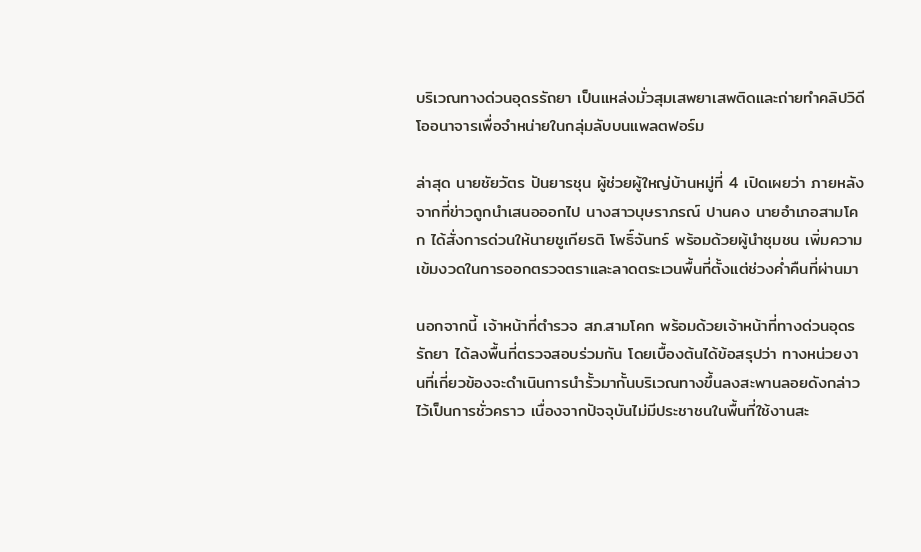บริเวณทางด่วนอุดรรัถยา เป็นแหล่งมั่วสุมเสพยาเสพติดและถ่ายทำคลิปวิดีโออนาจารเพื่อจำหน่ายในกลุ่มลับบนแพลตฟอร์ม

ล่าสุด นายชัยวัตร ปันยารชุน ผู้ช่วยผู้ใหญ่บ้านหมู่ที่ 4 เปิดเผยว่า ภายหลังจากที่ข่าวถูกนำเสนอออกไป นางสาวบุษราภรณ์ ปานคง นายอำเภอสามโคก ได้สั่งการด่วนให้นายชูเกียรติ โพธิ์จันทร์ พร้อมด้วยผู้นำชุมชน เพิ่มความเข้มงวดในการออกตรวจตราและลาดตระเวนพื้นที่ตั้งแต่ช่วงค่ำคืนที่ผ่านมา

นอกจากนี้ เจ้าหน้าที่ตำรวจ สภ.สามโคก พร้อมด้วยเจ้าหน้าที่ทางด่วนอุดรรัถยา ได้ลงพื้นที่ตรวจสอบร่วมกัน โดยเบื้องต้นได้ข้อสรุปว่า ทางหน่วยงานที่เกี่ยวข้องจะดำเนินการนำรั้วมากั้นบริเวณทางขึ้นลงสะพานลอยดังกล่าวไว้เป็นการชั่วคราว เนื่องจากปัจจุบันไม่มีประชาชนในพื้นที่ใช้งานสะ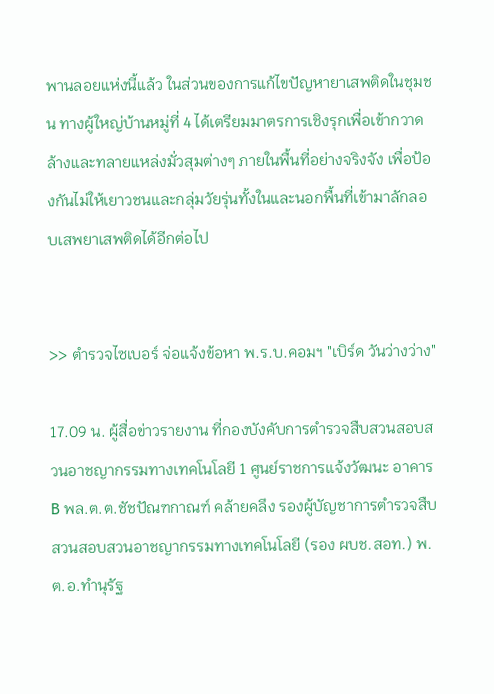พานลอยแห่งนี้แล้ว ในส่วนของการแก้ไขปัญหายาเสพติดในชุมชน ทางผู้ใหญ่บ้านหมู่ที่ 4 ได้เตรียมมาตรการเชิงรุกเพื่อเข้ากวาดล้างและทลายแหล่งมั่วสุมต่างๆ ภายในพื้นที่อย่างจริงจัง เพื่อป้องกันไม่ให้เยาวชนและกลุ่มวัยรุ่นทั้งในและนอกพื้นที่เข้ามาลักลอบเสพยาเสพติดได้อีกต่อไป


>> ตำรวจไซเบอร์ จ่อแจ้งข้อหา พ.ร.บ.คอมฯ "เบิร์ด วันว่างว่าง"

17.09 น. ผู้สื่อข่าวรายงาน ที่กองบังคับการตำรวจสืบสวนสอบสวนอาชญากรรมทางเทคโนโลยี 1 ศูนย์ราชการแจ้งวัฒนะ อาคาร B พล.ต.ต.ชัชปัณฑกาณฑ์ คล้ายคลึง รองผู้บัญชาการตำรวจสืบสวนสอบสวนอาชญากรรมทางเทคโนโลยี (รอง ผบช.สอท.) พ.ต.อ.ทำนุรัฐ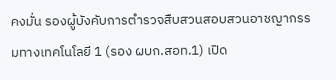คงมั่น รองผู้บังคับการตำรวจสืบสวนสอบสวนอาชญากรรมทางเทคโนโลยี 1 (รอง ผบก.สอท.1) เปิด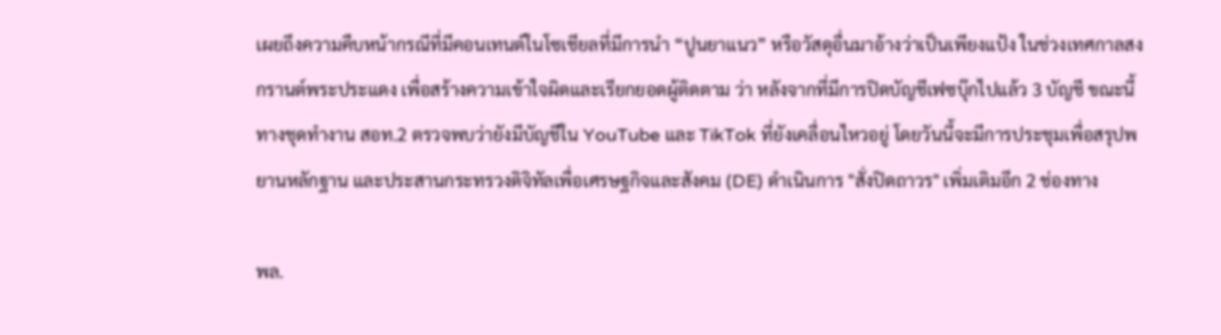เผยถึงความคืบหน้ากรณีที่มีคอนเทนต์ในโซเชียลที่มีการนำ “ปูนยาแนว” หรือวัสดุอื่นมาอ้างว่าเป็นเพียงแป้ง ในช่วงเทศกาลสงกรานต์พระประแดง เพื่อสร้างความเข้าใจผิดและเรียกยอดผู้ติดตาม ว่า หลังจากที่มีการปิดบัญชีเฟซบุ๊กไปแล้ว 3 บัญชี ขณะนี้ทางชุดทำงาน สอท.2 ตรวจพบว่ายังมีบัญชีใน YouTube และ TikTok ที่ยังเคลื่อนไหวอยู่ โดยวันนี้จะมีการประชุมเพื่อสรุปพยานหลักฐาน และประสานกระทรวงดิจิทัลเพื่อเศรษฐกิจและสังคม (DE) ดำเนินการ "สั่งปิดถาวร" เพิ่มเติมอีก 2 ช่องทาง

พล.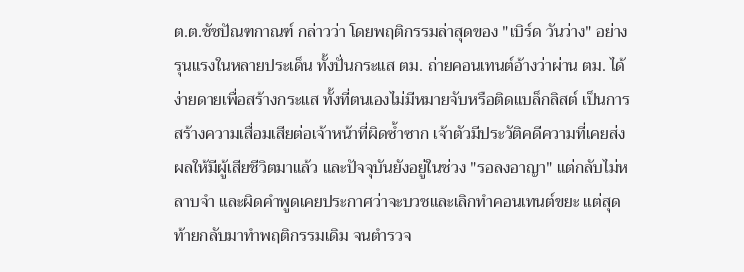ต.ต.ชัชปัณฑกาณฑ์ กล่าวว่า โดยพฤติกรรมล่าสุดของ "เบิร์ด วันว่าง" อย่างรุนแรงในหลายประเด็น ทั้งปั่นกระแส ตม. ถ่ายคอนเทนต์อ้างว่าผ่าน ตม. ได้ง่ายดายเพื่อสร้างกระแส ทั้งที่ตนเองไม่มีหมายจับหรือติดแบล็กลิสต์ เป็นการสร้างความเสื่อมเสียต่อเจ้าหน้าที่ผิดซ้ำซาก เจ้าตัวมีประวัติคดีความที่เคยส่งผลให้มีผู้เสียชีวิตมาแล้ว และปัจจุบันยังอยู่ในช่วง "รอลงอาญา" แต่กลับไม่หลาบจำ และผิดคำพูดเคยประกาศว่าจะบวชและเลิกทำคอนเทนต์ขยะ แต่สุดท้ายกลับมาทำพฤติกรรมเดิม จนตำรวจ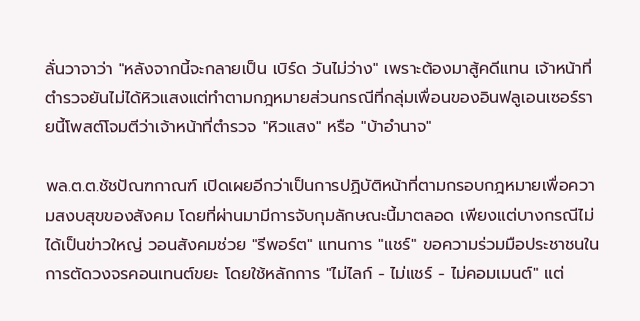ลั่นวาจาว่า "หลังจากนี้จะกลายเป็น เบิร์ด วันไม่ว่าง" เพราะต้องมาสู้คดีแทน เจ้าหน้าที่ตำรวจยันไม่ได้หิวแสงแต่ทำตามกฎหมายส่วนกรณีที่กลุ่มเพื่อนของอินฟลูเอนเซอร์รายนี้โพสต์โจมตีว่าเจ้าหน้าที่ตำรวจ "หิวแสง" หรือ "บ้าอำนาจ"

พล.ต.ต.ชัชปัณฑกาณฑ์ เปิดเผยอีกว่าเป็นการปฏิบัติหน้าที่ตามกรอบกฎหมายเพื่อความสงบสุขของสังคม โดยที่ผ่านมามีการจับกุมลักษณะนี้มาตลอด เพียงแต่บางกรณีไม่ได้เป็นข่าวใหญ่ วอนสังคมช่วย "รีพอร์ต" แทนการ "แชร์" ขอความร่วมมือประชาชนในการตัดวงจรคอนเทนต์ขยะ โดยใช้หลักการ "ไม่ไลก์ - ไม่แชร์ - ไม่คอมเมนต์" แต่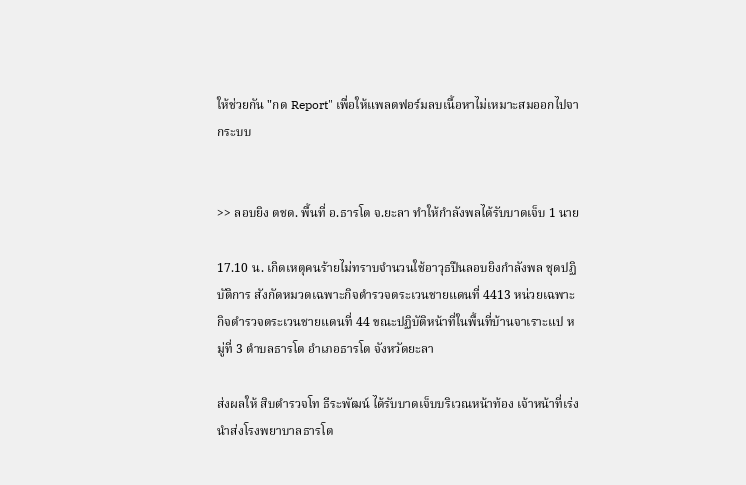ให้ช่วยกัน "กด Report" เพื่อให้แพลตฟอร์มลบเนื้อหาไม่เหมาะสมออกไปจากระบบ


>> ลอบยิง ตชด. พื้นที่ อ.ธารโต จ.ยะลา ทำให้กำลังพลได้รับบาดเจ็บ 1 นาย

17.10 น. เกิดเหตุคนร้ายไม่ทราบจำนวนใช้อาวุธปืนลอบยิงกำลังพล ชุดปฏิบัติการ สังกัดหมวดเฉพาะกิจตำรวจตระเวนชายแดนที่ 4413 หน่วยเฉพาะกิจตำรวจตระเวนชายแดนที่ 44 ขณะปฏิบัติหน้าที่ในพื้นที่บ้านจาเราะแป หมู่ที่ 3 ตำบลธารโต อำเภอธารโต จังหวัดยะลา

ส่งผลให้ สิบตำรวจโท ธีระพัฒน์ ได้รับบาดเจ็บบริเวณหน้าท้อง เจ้าหน้าที่เร่งนำส่งโรงพยาบาลธารโต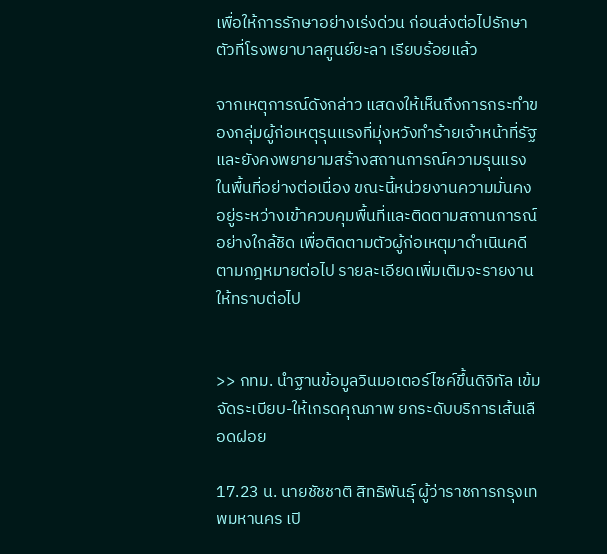เพื่อให้การรักษาอย่างเร่งด่วน ก่อนส่งต่อไปรักษาตัวที่โรงพยาบาลศูนย์ยะลา เรียบร้อยแล้ว

จากเหตุการณ์ดังกล่าว แสดงให้เห็นถึงการกระทำของกลุ่มผู้ก่อเหตุรุนแรงที่มุ่งหวังทำร้ายเจ้าหน้าที่รัฐ และยังคงพยายามสร้างสถานการณ์ความรุนแรงในพื้นที่อย่างต่อเนื่อง ขณะนี้หน่วยงานความมั่นคงอยู่ระหว่างเข้าควบคุมพื้นที่และติดตามสถานการณ์อย่างใกล้ชิด เพื่อติดตามตัวผู้ก่อเหตุมาดำเนินคดีตามกฎหมายต่อไป รายละเอียดเพิ่มเติมจะรายงานให้ทราบต่อไป


>> กทม. นำฐานข้อมูลวินมอเตอร์ไซค์ขึ้นดิจิทัล เข้มจัดระเบียบ-ให้เกรดคุณภาพ ยกระดับบริการเส้นเลือดฝอย

17.23 น. นายชัชชาติ สิทธิพันธุ์ ผู้ว่าราชการกรุงเทพมหานคร เปิ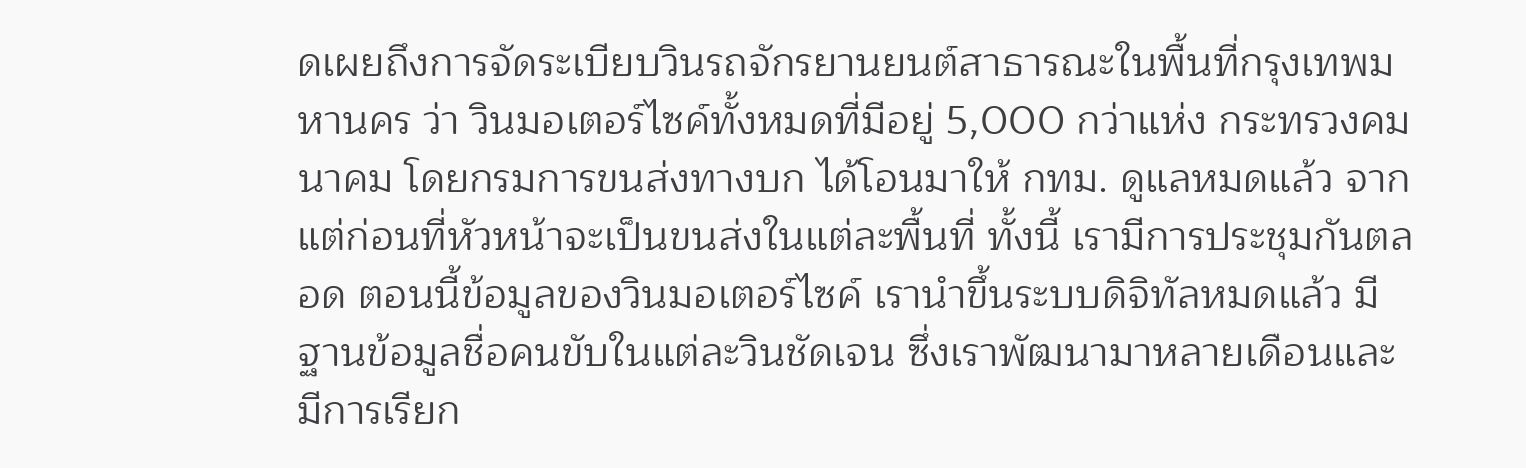ดเผยถึงการจัดระเบียบวินรถจักรยานยนต์สาธารณะในพื้นที่กรุงเทพมหานคร ว่า วินมอเตอร์ไซค์ทั้งหมดที่มีอยู่ 5,000 กว่าแห่ง กระทรวงคมนาคม โดยกรมการขนส่งทางบก ได้โอนมาให้ กทม. ดูแลหมดแล้ว จากแต่ก่อนที่หัวหน้าจะเป็นขนส่งในแต่ละพื้นที่ ทั้งนี้ เรามีการประชุมกันตลอด ตอนนี้ข้อมูลของวินมอเตอร์ไซค์ เรานำขึ้นระบบดิจิทัลหมดแล้ว มีฐานข้อมูลชื่อคนขับในแต่ละวินชัดเจน ซึ่งเราพัฒนามาหลายเดือนและมีการเรียก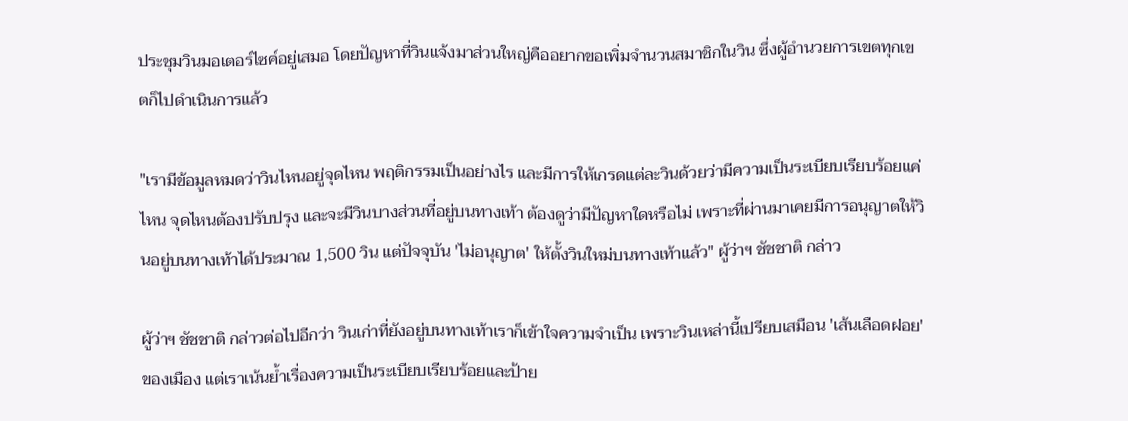ประชุมวินมอเตอร์ไซค์อยู่เสมอ โดยปัญหาที่วินแจ้งมาส่วนใหญ่คืออยากขอเพิ่มจำนวนสมาชิกในวิน ซึ่งผู้อำนวยการเขตทุกเขตก็ไปดำเนินการแล้ว

"เรามีข้อมูลหมดว่าวินไหนอยู่จุดไหน พฤติกรรมเป็นอย่างไร และมีการให้เกรดแต่ละวินด้วยว่ามีความเป็นระเบียบเรียบร้อยแค่ไหน จุดไหนต้องปรับปรุง และจะมีวินบางส่วนที่อยู่บนทางเท้า ต้องดูว่ามีปัญหาใดหรือไม่ เพราะที่ผ่านมาเคยมีการอนุญาตให้วินอยู่บนทางเท้าได้ประมาณ 1,500 วิน แต่ปัจจุบัน 'ไม่อนุญาต' ให้ตั้งวินใหม่บนทางเท้าแล้ว" ผู้ว่าฯ ชัชชาติ กล่าว

ผู้ว่าฯ ชัชชาติ กล่าวต่อไปอีกว่า วินเก่าที่ยังอยู่บนทางเท้าเราก็เข้าใจความจำเป็น เพราะวินเหล่านี้เปรียบเสมือน 'เส้นเลือดฝอย' ของเมือง แต่เราเน้นย้ำเรื่องความเป็นระเบียบเรียบร้อยและป้าย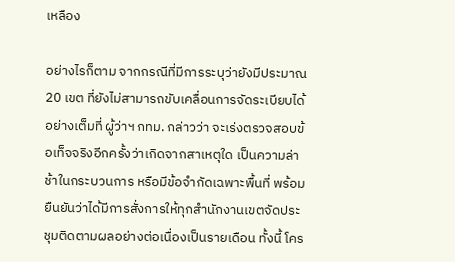เหลือง

อย่างไรก็ตาม จากกรณีที่มีการระบุว่ายังมีประมาณ 20 เขต ที่ยังไม่สามารถขับเคลื่อนการจัดระเบียบได้อย่างเต็มที่ ผู้ว่าฯ กทม. กล่าวว่า จะเร่งตรวจสอบข้อเท็จจริงอีกครั้งว่าเกิดจากสาเหตุใด เป็นความล่าช้าในกระบวนการ หรือมีข้อจำกัดเฉพาะพื้นที่ พร้อมยืนยันว่าได้มีการสั่งการให้ทุกสำนักงานเขตจัดประชุมติดตามผลอย่างต่อเนื่องเป็นรายเดือน ทั้งนี้ โคร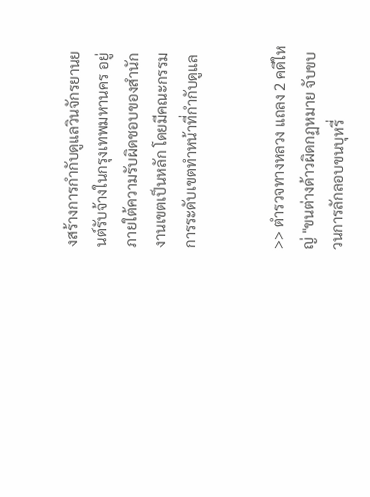งสร้างการกำกับดูแลวินจักรยานยนต์รับจ้างในกรุงเทพมหานคร อยู่ภายใต้ความรับผิดชอบของสำนักงานเขตเป็นหลัก โดยมีคณะกรรมการระดับเขตทำหน้าที่กำกับดูแล


>> ตำรวจทางหลวง แถลง 2 คดีใหญ่ "ขนต่างด้าวผิดกฏหมาย จับขบวนการลักลอบขนบุหรี่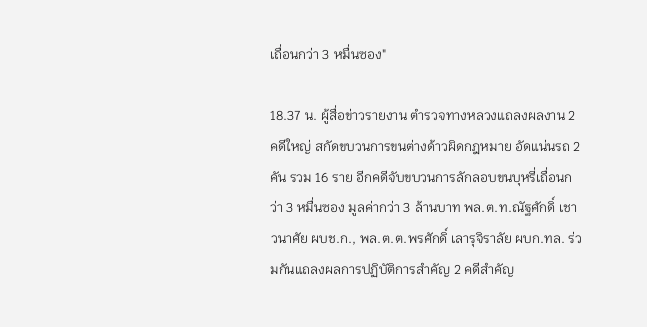เถื่อนกว่า 3 หมื่นซอง"

18.37 น. ผู้สื่อข่าวรายงาน ตำรวจทางหลวงแถลงผลงาน 2 คดีใหญ่ สกัดขบวนการขนต่างด้าวผิดกฎหมาย อัดแน่นรถ 2 คัน รวม 16 ราย อีกคดีจับขบวนการลักลอบขนบุหรี่เถื่อนกว่า 3 หมื่นซอง มูลค่ากว่า 3 ล้านบาท พล.ต.ท.ณัฐศักดิ์ เชาวนาศัย ผบช.ก., พล.ต.ต.พรศักดิ์ เลารุจิราลัย ผบก.ทล. ร่วมกันแถลงผลการปฏิบัติการสำคัญ 2 คดีสำคัญ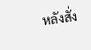หลังสั่ง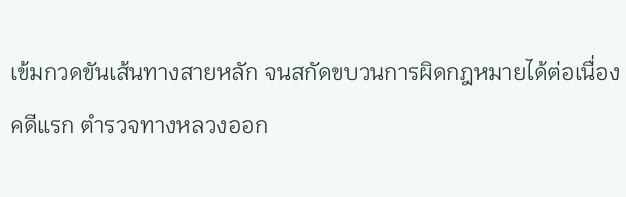เข้มกวดขันเส้นทางสายหลัก จนสกัดขบวนการผิดกฎหมายได้ต่อเนื่อง
คดีแรก ตำรวจทางหลวงออก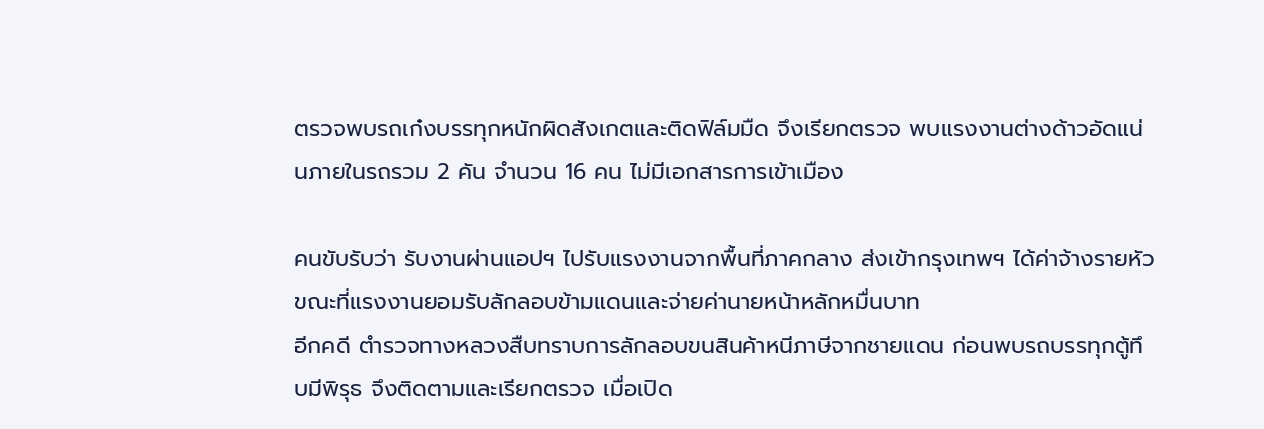ตรวจพบรถเก๋งบรรทุกหนักผิดสังเกตและติดฟิล์มมืด จึงเรียกตรวจ พบแรงงานต่างด้าวอัดแน่นภายในรถรวม 2 คัน จำนวน 16 คน ไม่มีเอกสารการเข้าเมือง

คนขับรับว่า รับงานผ่านแอปฯ ไปรับแรงงานจากพื้นที่ภาคกลาง ส่งเข้ากรุงเทพฯ ได้ค่าจ้างรายหัว ขณะที่แรงงานยอมรับลักลอบข้ามแดนและจ่ายค่านายหน้าหลักหมื่นบาท
อีกคดี ตำรวจทางหลวงสืบทราบการลักลอบขนสินค้าหนีภาษีจากชายแดน ก่อนพบรถบรรทุกตู้ทึบมีพิรุธ จึงติดตามและเรียกตรวจ เมื่อเปิด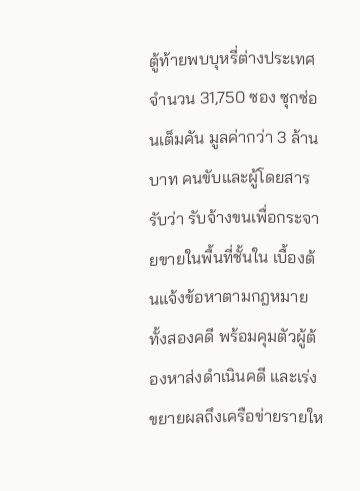ตู้ท้ายพบบุหรี่ต่างประเทศจำนวน 31,750 ซอง ซุกซ่อนเต็มคัน มูลค่ากว่า 3 ล้านบาท คนขับและผู้โดยสารรับว่า รับจ้างขนเพื่อกระจายขายในพื้นที่ชั้นใน เบื้องต้นแจ้งข้อหาตามกฎหมายทั้งสองคดี พร้อมคุมตัวผู้ต้องหาส่งดำเนินคดี และเร่งขยายผลถึงเครือข่ายรายให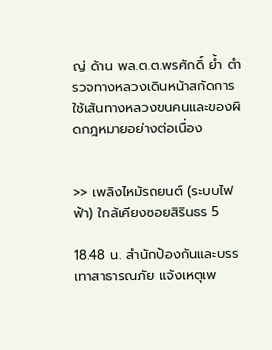ญ่ ด้าน พล.ต.ต.พรศักดิ์ ย้ำ ตำรวจทางหลวงเดินหน้าสกัดการใช้เส้นทางหลวงขนคนและของผิดกฎหมายอย่างต่อเนื่อง


>> เพลิงไหม้รถยนต์ (ระบบไฟฟ้า) ใกล้เคียงซอยสิรินธร 5

18.48 น. สำนักป้องกันและบรรเทาสาธารณภัย แจ้งเหตุเพ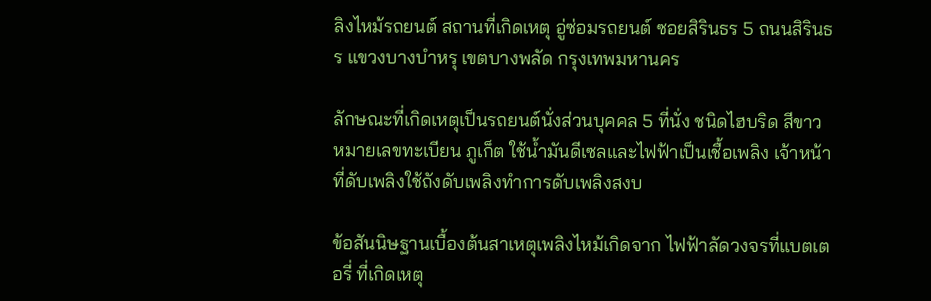ลิงไหม้รถยนต์ สถานที่เกิดเหตุ อู่ซ่อมรถยนต์ ซอยสิรินธร 5 ถนนสิรินธร แขวงบางบำหรุ เขตบางพลัด กรุงเทพมหานคร

ลักษณะที่เกิดเหตุเป็นรถยนต์นั่งส่วนบุคคล 5 ที่นั่ง ชนิดไฮบริด สีขาว หมายเลขทะเบียน ภูเก็ต ใช้น้ำมันดีเซลและไฟฟ้าเป็นเชื้อเพลิง เจ้าหน้าที่ดับเพลิงใช้ถังดับเพลิงทำการดับเพลิงสงบ

ข้อสันนิษฐานเบื้องต้นสาเหตุเพลิงไหม้เกิดจาก ไฟฟ้าลัดวงจรที่แบตเตอรี่ ที่เกิดเหตุ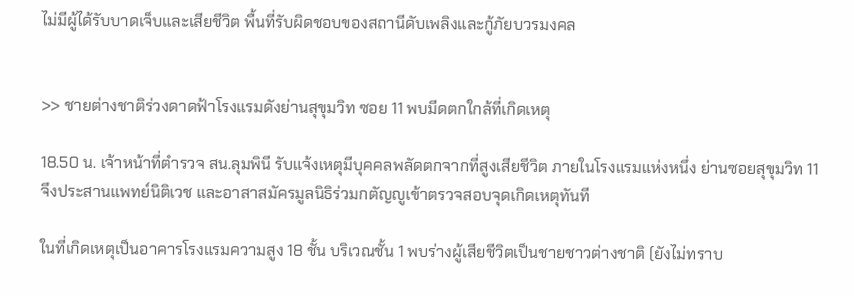ไม่มีผู้ได้รับบาดเจ็บและเสียชีวิต พื้นที่รับผิดชอบของสถานีดับเพลิงและกู้ภัยบวรมงคล


>> ชายต่างชาติร่วงดาดฟ้าโรงแรมดังย่านสุขุมวิท ซอย 11 พบมีดตกใกล้ที่เกิดเหตุ

18.50 น. เจ้าหน้าที่ตำรวจ สน.ลุมพินี รับแจ้งเหตุมีบุคคลพลัดตกจากที่สูงเสียชีวิต ภายในโรงแรมแห่งหนึ่ง ย่านซอยสุขุมวิท 11 จึงประสานแพทย์นิติเวช และอาสาสมัครมูลนิธิร่วมกตัญญูเข้าตรวจสอบจุดเกิดเหตุทันที

ในที่เกิดเหตุเป็นอาคารโรงแรมความสูง 18 ชั้น บริเวณชั้น 1 พบร่างผู้เสียชีวิตเป็นชายชาวต่างชาติ (ยังไม่ทราบ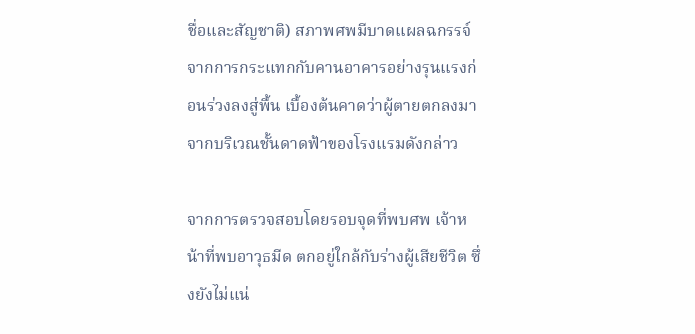ชื่อและสัญชาติ) สภาพศพมีบาดแผลฉกรรจ์จากการกระแทกกับคานอาคารอย่างรุนแรงก่อนร่วงลงสู่พื้น เบื้องต้นคาดว่าผู้ตายตกลงมาจากบริเวณชั้นดาดฟ้าของโรงแรมดังกล่าว

จากการตรวจสอบโดยรอบจุดที่พบศพ เจ้าหน้าที่พบอาวุธมีด ตกอยู่ใกล้กับร่างผู้เสียชีวิต ซึ่งยังไม่แน่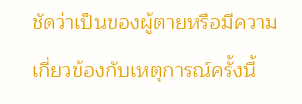ชัดว่าเป็นของผู้ตายหรือมีความเกี่ยวข้องกับเหตุการณ์ครั้งนี้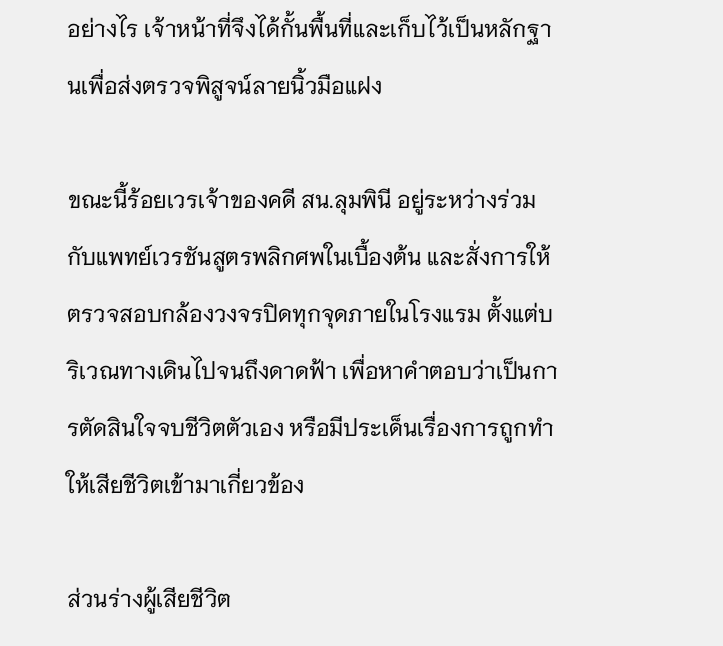อย่างไร เจ้าหน้าที่จึงได้กั้นพื้นที่และเก็บไว้เป็นหลักฐานเพื่อส่งตรวจพิสูจน์ลายนิ้วมือแฝง

ขณะนี้ร้อยเวรเจ้าของคดี สน.ลุมพินี อยู่ระหว่างร่วมกับแพทย์เวรชันสูตรพลิกศพในเบื้องต้น และสั่งการให้ตรวจสอบกล้องวงจรปิดทุกจุดภายในโรงแรม ตั้งแต่บริเวณทางเดินไปจนถึงดาดฟ้า เพื่อหาคำตอบว่าเป็นการตัดสินใจจบชีวิตตัวเอง หรือมีประเด็นเรื่องการถูกทำให้เสียชีวิตเข้ามาเกี่ยวข้อง

ส่วนร่างผู้เสียชีวิต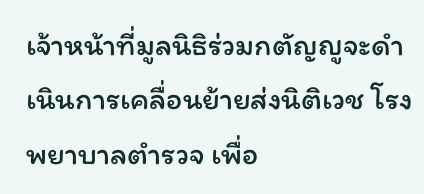เจ้าหน้าที่มูลนิธิร่วมกตัญญูจะดำเนินการเคลื่อนย้ายส่งนิติเวช โรงพยาบาลตำรวจ เพื่อ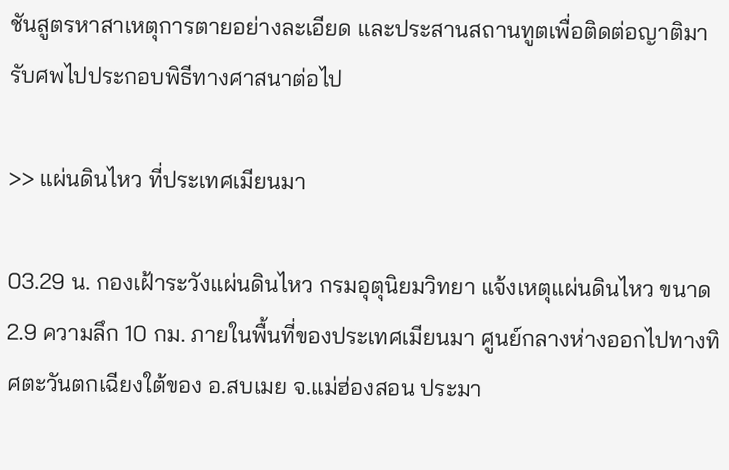ชันสูตรหาสาเหตุการตายอย่างละเอียด และประสานสถานทูตเพื่อติดต่อญาติมารับศพไปประกอบพิธีทางศาสนาต่อไป

>> แผ่นดินไหว ที่ประเทศเมียนมา

03.29 น. กองเฝ้าระวังแผ่นดินไหว กรมอุตุนิยมวิทยา แจ้งเหตุแผ่นดินไหว ขนาด 2.9 ความลึก 10 กม. ภายในพื้นที่ของประเทศเมียนมา ศูนย์กลางห่างออกไปทางทิศตะวันตกเฉียงใต้ของ อ.สบเมย จ.แม่ฮ่องสอน ประมา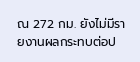ณ 272 กม. ยังไม่มีรายงานผลกระทบต่อป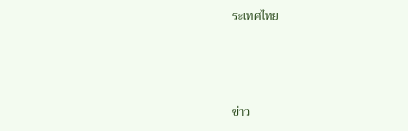ระเทศไทย



ข่าว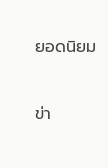ยอดนิยม


ข่า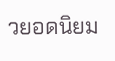วยอดนิยม